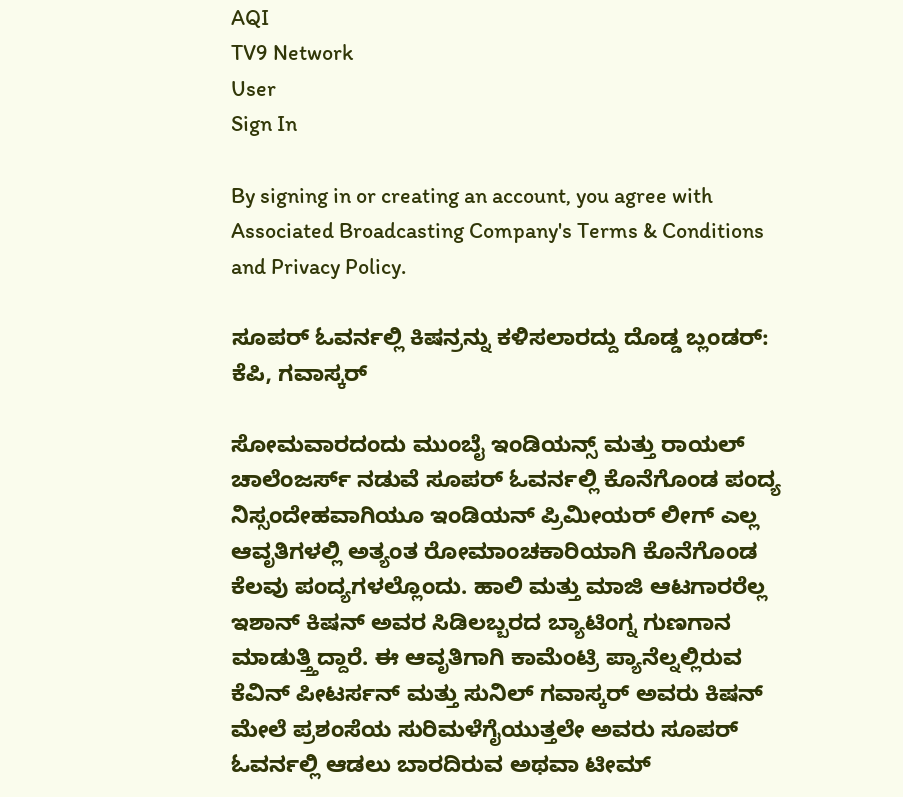AQI
TV9 Network
User
Sign In

By signing in or creating an account, you agree with Associated Broadcasting Company's Terms & Conditions and Privacy Policy.

ಸೂಪರ್ ಓವರ್ನಲ್ಲಿ ಕಿಷನ್ರನ್ನು ಕಳಿಸಲಾರದ್ದು ದೊಡ್ಡ ಬ್ಲಂಡರ್: ಕೆಪಿ, ಗವಾಸ್ಕರ್

ಸೋಮವಾರದಂದು ಮುಂಬೈ ಇಂಡಿಯನ್ಸ್ ಮತ್ತು ರಾಯಲ್ ಚಾಲೆಂಜರ್ಸ್ ನಡುವೆ ಸೂಪರ್ ಓವರ್ನಲ್ಲಿ ಕೊನೆಗೊಂಡ ಪಂದ್ಯ ನಿಸ್ಸಂದೇಹವಾಗಿಯೂ ಇಂಡಿಯನ್ ಪ್ರಿಮೀಯರ್ ಲೀಗ್ ಎಲ್ಲ ಆವೃತಿಗಳಲ್ಲಿ ಅತ್ಯಂತ ರೋಮಾಂಚಕಾರಿಯಾಗಿ ಕೊನೆಗೊಂಡ ಕೆಲವು ಪಂದ್ಯಗಳಲ್ಲೊಂದು. ಹಾಲಿ ಮತ್ತು ಮಾಜಿ ಆಟಗಾರರೆಲ್ಲ ಇಶಾನ್ ಕಿಷನ್ ಅವರ ಸಿಡಿಲಬ್ಬರದ ಬ್ಯಾಟಿಂಗ್ನ ಗುಣಗಾನ ಮಾಡುತ್ತ್ತಿದ್ದಾರೆ. ಈ ಆವೃತಿಗಾಗಿ ಕಾಮೆಂಟ್ರಿ ಪ್ಯಾನೆಲ್ನಲ್ಲಿರುವ ಕೆವಿನ್ ಪೀಟರ್ಸನ್ ಮತ್ತು ಸುನಿಲ್ ಗವಾಸ್ಕರ್ ಅವರು ಕಿಷನ್ ಮೇಲೆ ಪ್ರಶಂಸೆಯ ಸುರಿಮಳೆಗೈಯುತ್ತಲೇ ಅವರು ಸೂಪರ್ ಓವರ್ನಲ್ಲಿ ಆಡಲು ಬಾರದಿರುವ ಅಥವಾ ಟೀಮ್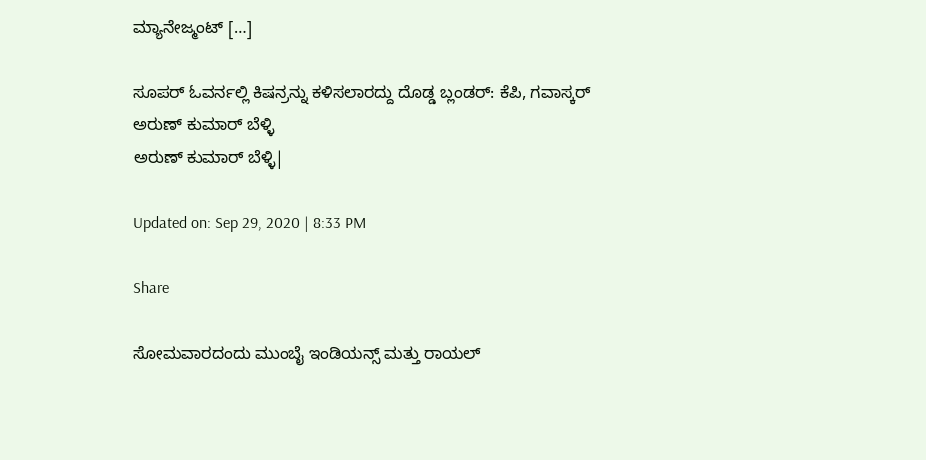ಮ್ಯಾನೇಜ್ಮಂಟ್ […]

ಸೂಪರ್ ಓವರ್ನಲ್ಲಿ ಕಿಷನ್ರನ್ನು ಕಳಿಸಲಾರದ್ದು ದೊಡ್ಡ ಬ್ಲಂಡರ್: ಕೆಪಿ, ಗವಾಸ್ಕರ್
ಅರುಣ್ ಕುಮಾರ್ ಬೆಳ್ಳಿ
ಅರುಣ್ ಕುಮಾರ್ ಬೆಳ್ಳಿ|

Updated on: Sep 29, 2020 | 8:33 PM

Share

ಸೋಮವಾರದಂದು ಮುಂಬೈ ಇಂಡಿಯನ್ಸ್ ಮತ್ತು ರಾಯಲ್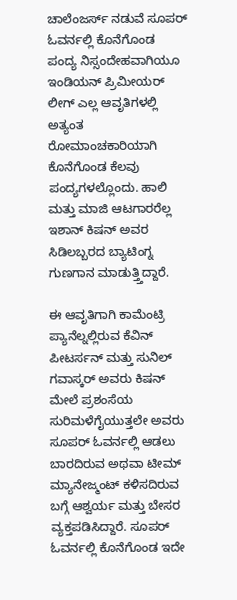ಚಾಲೆಂಜರ್ಸ್ ನಡುವೆ ಸೂಪರ್ ಓವರ್ನಲ್ಲಿ ಕೊನೆಗೊಂಡ ಪಂದ್ಯ ನಿಸ್ಸಂದೇಹವಾಗಿಯೂ ಇಂಡಿಯನ್ ಪ್ರಿಮೀಯರ್ ಲೀಗ್ ಎಲ್ಲ ಆವೃತಿಗಳಲ್ಲಿ ಅತ್ಯಂತ ರೋಮಾಂಚಕಾರಿಯಾಗಿ ಕೊನೆಗೊಂಡ ಕೆಲವು ಪಂದ್ಯಗಳಲ್ಲೊಂದು. ಹಾಲಿ ಮತ್ತು ಮಾಜಿ ಆಟಗಾರರೆಲ್ಲ ಇಶಾನ್ ಕಿಷನ್ ಅವರ ಸಿಡಿಲಬ್ಬರದ ಬ್ಯಾಟಿಂಗ್ನ ಗುಣಗಾನ ಮಾಡುತ್ತ್ತಿದ್ದಾರೆ.

ಈ ಆವೃತಿಗಾಗಿ ಕಾಮೆಂಟ್ರಿ ಪ್ಯಾನೆಲ್ನಲ್ಲಿರುವ ಕೆವಿನ್ ಪೀಟರ್ಸನ್ ಮತ್ತು ಸುನಿಲ್ ಗವಾಸ್ಕರ್ ಅವರು ಕಿಷನ್ ಮೇಲೆ ಪ್ರಶಂಸೆಯ ಸುರಿಮಳೆಗೈಯುತ್ತಲೇ ಅವರು ಸೂಪರ್ ಓವರ್ನಲ್ಲಿ ಆಡಲು ಬಾರದಿರುವ ಅಥವಾ ಟೀಮ್ ಮ್ಯಾನೇಜ್ಮಂಟ್ ಕಳಿಸದಿರುವ ಬಗ್ಗೆ ಆಶ್ವರ್ಯ ಮತ್ತು ಬೇಸರ ವ್ಯಕ್ತಪಡಿಸಿದ್ದಾರೆ. ಸೂಪರ್ ಓವರ್ನಲ್ಲಿ ಕೊನೆಗೊಂಡ ಇದೇ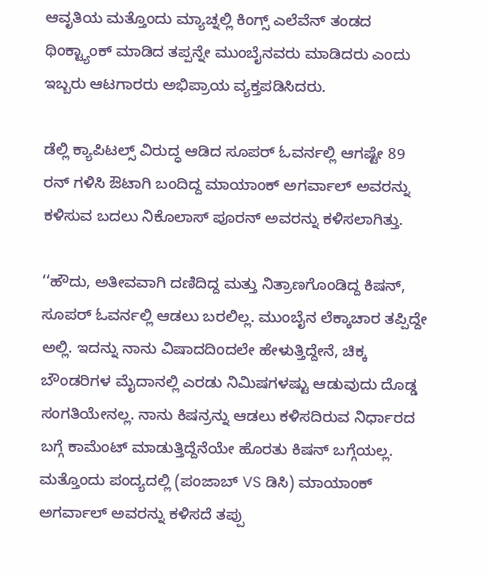ಆವೃತಿಯ ಮತ್ತೊಂದು ಮ್ಯಾಚ್ನಲ್ಲಿ ಕಿಂಗ್ಸ್ ಎಲೆವೆನ್ ತಂಡದ ಥಿಂಕ್ಟ್ಯಾಂಕ್ ಮಾಡಿದ ತಪ್ಪನ್ನೇ ಮುಂಬೈನವರು ಮಾಡಿದರು ಎಂದು ಇಬ್ಬರು ಆಟಗಾರರು ಅಭಿಪ್ರಾಯ ವ್ಯಕ್ತಪಡಿಸಿದರು.

ಡೆಲ್ಲಿ ಕ್ಯಾಪಿಟಲ್ಸ್ ವಿರುದ್ಧ ಆಡಿದ ಸೂಪರ್ ಓವರ್ನಲ್ಲಿ ಆಗಷ್ಟೇ 89 ರನ್ ಗಳಿಸಿ ಔಟಾಗಿ ಬಂದಿದ್ದ ಮಾಯಾಂಕ್ ಅಗರ್ವಾಲ್ ಅವರನ್ನು ಕಳಿಸುವ ಬದಲು ನಿಕೊಲಾಸ್ ಪೂರನ್ ಅವರನ್ನು ಕಳಿಸಲಾಗಿತ್ತು.

‘‘ಹೌದು, ಅತೀವವಾಗಿ ದಣಿದಿದ್ದ ಮತ್ತು ನಿತ್ರಾಣಗೊಂಡಿದ್ದ ಕಿಷನ್, ಸೂಪರ್ ಓವರ್ನಲ್ಲಿ ಆಡಲು ಬರಲಿಲ್ಲ. ಮುಂಬೈನ ಲೆಕ್ಕಾಚಾರ ತಪ್ಪಿದ್ದೇ ಅಲ್ಲಿ. ಇದನ್ನು ನಾನು ವಿಷಾದದಿಂದಲೇ ಹೇಳುತ್ತಿದ್ದೇನೆ, ಚಿಕ್ಕ ಬೌಂಡರಿಗಳ ಮೈದಾನಲ್ಲಿ ಎರಡು ನಿಮಿಷಗಳಷ್ಟು ಆಡುವುದು ದೊಡ್ಡ ಸಂಗತಿಯೇನಲ್ಲ. ನಾನು ಕಿಷನ್ರನ್ನು ಆಡಲು ಕಳಿಸದಿರುವ ನಿರ್ಧಾರದ ಬಗ್ಗೆ ಕಾಮೆಂಟ್ ಮಾಡುತ್ತಿದ್ದೆನೆಯೇ ಹೊರತು ಕಿಷನ್ ಬಗ್ಗೆಯಲ್ಲ. ಮತ್ತೊಂದು ಪಂದ್ಯದಲ್ಲಿ (ಪಂಜಾಬ್ VS ಡಿಸಿ) ಮಾಯಾಂಕ್ ಅಗರ್ವಾಲ್ ಅವರನ್ನು ಕಳಿಸದೆ ತಪ್ಪು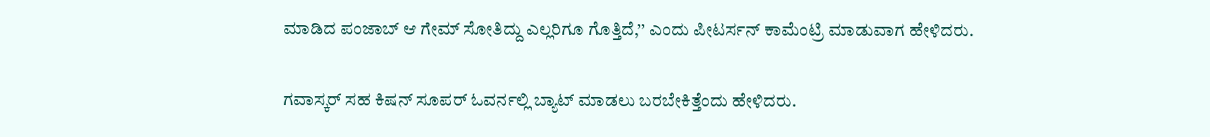ಮಾಡಿದ ಪಂಜಾಬ್ ಆ ಗೇಮ್ ಸೋತಿದ್ದು ಎಲ್ಲರಿಗೂ ಗೊತ್ತಿದೆ,’’ ಎಂದು ಪೀಟರ್ಸನ್ ಕಾಮೆಂಟ್ರಿ ಮಾಡುವಾಗ ಹೇಳಿದರು.

ಗವಾಸ್ಕರ್ ಸಹ ಕಿಷನ್ ಸೂಪರ್ ಓವರ್ನಲ್ಲಿ ಬ್ಯಾಟ್ ಮಾಡಲು ಬರಬೇಕಿತ್ತೆಂದು ಹೇಳಿದರು.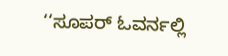‘‘ಸೂಪರ್ ಓವರ್ನಲ್ಲಿ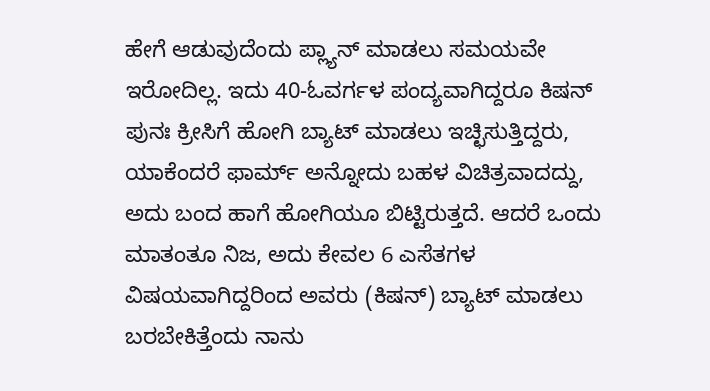ಹೇಗೆ ಆಡುವುದೆಂದು ಪ್ಲ್ಯಾನ್ ಮಾಡಲು ಸಮಯವೇ ಇರೋದಿಲ್ಲ. ಇದು 40-ಓವರ್ಗಳ ಪಂದ್ಯವಾಗಿದ್ದರೂ ಕಿಷನ್ ಪುನಃ ಕ್ರೀಸಿಗೆ ಹೋಗಿ ಬ್ಯಾಟ್ ಮಾಡಲು ಇಚ್ಛಿಸುತ್ತಿದ್ದರು, ಯಾಕೆಂದರೆ ಫಾರ್ಮ್ ಅನ್ನೋದು ಬಹಳ ವಿಚಿತ್ರವಾದದ್ದು, ಅದು ಬಂದ ಹಾಗೆ ಹೋಗಿಯೂ ಬಿಟ್ಟಿರುತ್ತದೆ. ಆದರೆ ಒಂದು ಮಾತಂತೂ ನಿಜ, ಅದು ಕೇವಲ 6 ಎಸೆತಗಳ ವಿಷಯವಾಗಿದ್ದರಿಂದ ಅವರು (ಕಿಷನ್) ಬ್ಯಾಟ್ ಮಾಡಲು ಬರಬೇಕಿತ್ತೆಂದು ನಾನು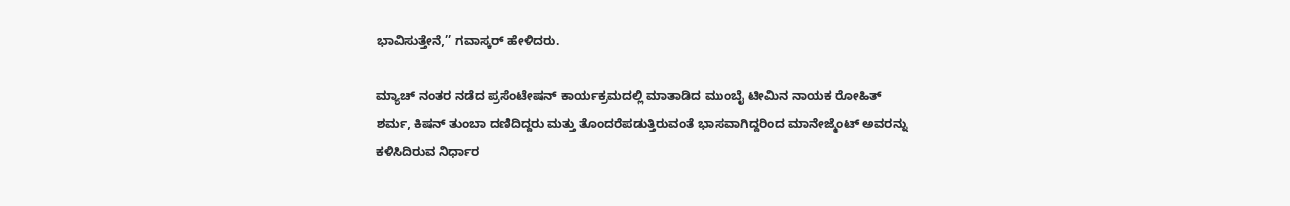ಭಾವಿಸುತ್ತೇನೆ,’’ ಗವಾಸ್ಕರ್ ಹೇಳಿದರು.

ಮ್ಯಾಚ್ ನಂತರ ನಡೆದ ಪ್ರಸೆಂಟೇಷನ್ ಕಾರ್ಯಕ್ರಮದಲ್ಲಿ ಮಾತಾಡಿದ ಮುಂಬೈ ಟೀಮಿನ ನಾಯಕ ರೋಹಿತ್ ಶರ್ಮ, ಕಿಷನ್ ತುಂಬಾ ದಣಿದಿದ್ದರು ಮತ್ತು ತೊಂದರೆಪಡುತ್ತಿರುವಂತೆ ಭಾಸವಾಗಿದ್ದರಿಂದ ಮಾನೇಜ್ಮೆಂಟ್ ಅವರನ್ನು ಕಳಿಸಿದಿರುವ ನಿರ್ಧಾರ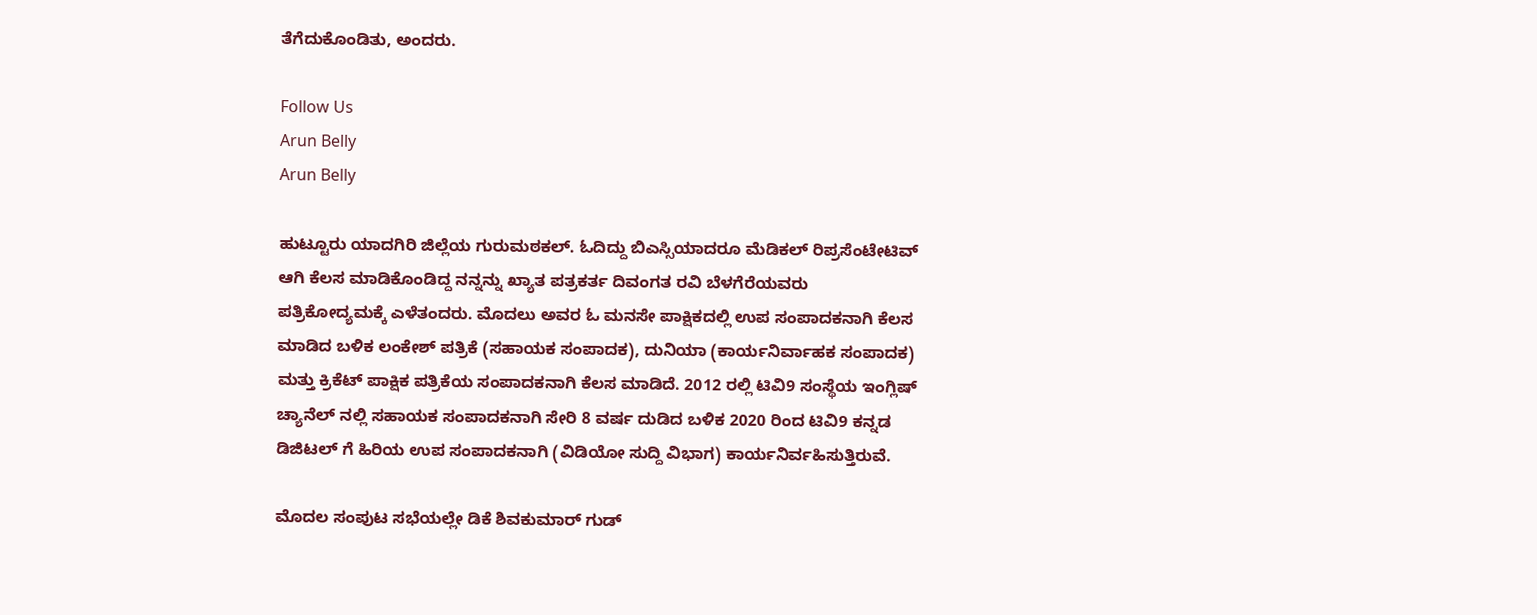ತೆಗೆದುಕೊಂಡಿತು, ಅಂದರು.

Follow Us
Arun Belly
Arun Belly

ಹುಟ್ಟೂರು ಯಾದಗಿರಿ ಜಿಲ್ಲೆಯ ಗುರುಮಠಕಲ್. ಓದಿದ್ದು ಬಿಎಸ್ಸಿಯಾದರೂ ಮೆಡಿಕಲ್ ರಿಪ್ರಸೆಂಟೇಟಿವ್ ಆಗಿ ಕೆಲಸ ಮಾಡಿಕೊಂಡಿದ್ದ ನನ್ನನ್ನು ಖ್ಯಾತ ಪತ್ರಕರ್ತ ದಿವಂಗತ ರವಿ ಬೆಳಗೆರೆಯವರು ಪತ್ರಿಕೋದ್ಯಮಕ್ಕೆ ಎಳೆತಂದರು. ಮೊದಲು ಅವರ ಓ ಮನಸೇ ಪಾಕ್ಷಿಕದಲ್ಲಿ ಉಪ ಸಂಪಾದಕನಾಗಿ ಕೆಲಸ ಮಾಡಿದ ಬಳಿಕ ಲಂಕೇಶ್ ಪತ್ರಿಕೆ (ಸಹಾಯಕ ಸಂಪಾದಕ), ದುನಿಯಾ (ಕಾರ್ಯನಿರ್ವಾಹಕ ಸಂಪಾದಕ) ಮತ್ತು ಕ್ರಿಕೆಟ್ ಪಾಕ್ಷಿಕ ಪತ್ರಿಕೆಯ ಸಂಪಾದಕನಾಗಿ ಕೆಲಸ ಮಾಡಿದೆ. 2012 ರಲ್ಲಿ ಟಿವಿ9 ಸಂಸ್ಥೆಯ ಇಂಗ್ಲಿಷ್ ಚ್ಯಾನೆಲ್ ನಲ್ಲಿ ಸಹಾಯಕ ಸಂಪಾದಕನಾಗಿ ಸೇರಿ 8 ವರ್ಷ ದುಡಿದ ಬಳಿಕ 2020 ರಿಂದ ಟಿವಿ9 ಕನ್ನಡ ಡಿಜಿಟಲ್ ಗೆ ಹಿರಿಯ ಉಪ ಸಂಪಾದಕನಾಗಿ (ವಿಡಿಯೋ ಸುದ್ದಿ ವಿಭಾಗ) ಕಾರ್ಯನಿರ್ವಹಿಸುತ್ತಿರುವೆ.

ಮೊದಲ ಸಂಪುಟ ಸಭೆಯಲ್ಲೇ ಡಿಕೆ ಶಿವಕುಮಾರ್ ಗುಡ್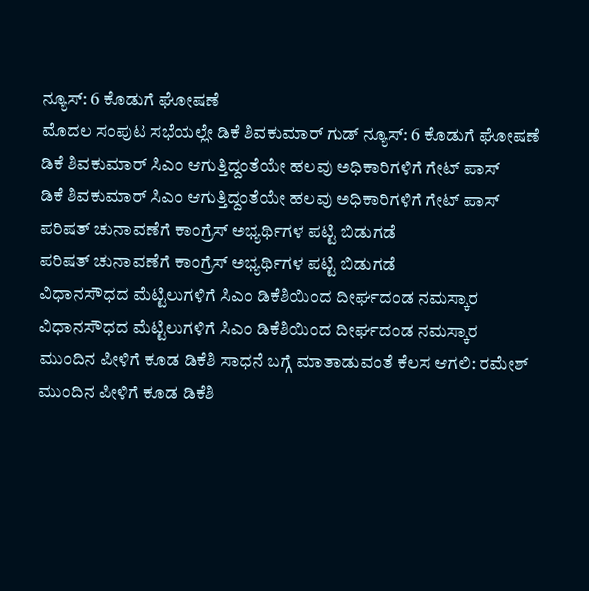ನ್ಯೂಸ್: 6 ಕೊಡುಗೆ ಘೋಷಣೆ
ಮೊದಲ ಸಂಪುಟ ಸಭೆಯಲ್ಲೇ ಡಿಕೆ ಶಿವಕುಮಾರ್ ಗುಡ್ ನ್ಯೂಸ್: 6 ಕೊಡುಗೆ ಘೋಷಣೆ
ಡಿಕೆ ಶಿವಕುಮಾರ್ ಸಿಎಂ ಆಗುತ್ತಿದ್ದಂತೆಯೇ ಹಲವು ಅಧಿಕಾರಿಗಳಿಗೆ ಗೇಟ್ ಪಾಸ್
ಡಿಕೆ ಶಿವಕುಮಾರ್ ಸಿಎಂ ಆಗುತ್ತಿದ್ದಂತೆಯೇ ಹಲವು ಅಧಿಕಾರಿಗಳಿಗೆ ಗೇಟ್ ಪಾಸ್
ಪರಿಷತ್ ಚುನಾವಣೆಗೆ ಕಾಂಗ್ರೆಸ್ ಅಭ್ಯರ್ಥಿಗಳ ಪಟ್ಟಿ ಬಿಡುಗಡೆ
ಪರಿಷತ್ ಚುನಾವಣೆಗೆ ಕಾಂಗ್ರೆಸ್ ಅಭ್ಯರ್ಥಿಗಳ ಪಟ್ಟಿ ಬಿಡುಗಡೆ
ವಿಧಾನಸೌಧದ ಮೆಟ್ಟಿಲುಗಳಿಗೆ ಸಿಎಂ ಡಿಕೆಶಿಯಿಂದ ದೀರ್ಘದಂಡ ನಮಸ್ಕಾರ
ವಿಧಾನಸೌಧದ ಮೆಟ್ಟಿಲುಗಳಿಗೆ ಸಿಎಂ ಡಿಕೆಶಿಯಿಂದ ದೀರ್ಘದಂಡ ನಮಸ್ಕಾರ
ಮುಂದಿನ ಪೀಳಿಗೆ ಕೂಡ ಡಿಕೆಶಿ ಸಾಧನೆ ಬಗ್ಗೆ ಮಾತಾಡುವಂತೆ ಕೆಲಸ ಆಗಲಿ: ರಮೇಶ್
ಮುಂದಿನ ಪೀಳಿಗೆ ಕೂಡ ಡಿಕೆಶಿ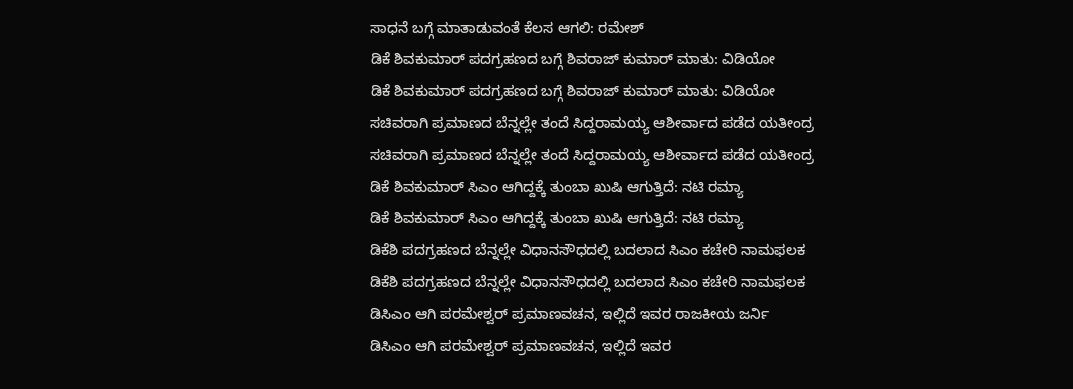ಸಾಧನೆ ಬಗ್ಗೆ ಮಾತಾಡುವಂತೆ ಕೆಲಸ ಆಗಲಿ: ರಮೇಶ್
ಡಿಕೆ ಶಿವಕುಮಾರ್ ಪದಗ್ರಹಣದ ಬಗ್ಗೆ ಶಿವರಾಜ್ ಕುಮಾರ್ ಮಾತು: ವಿಡಿಯೋ
ಡಿಕೆ ಶಿವಕುಮಾರ್ ಪದಗ್ರಹಣದ ಬಗ್ಗೆ ಶಿವರಾಜ್ ಕುಮಾರ್ ಮಾತು: ವಿಡಿಯೋ
ಸಚಿವರಾಗಿ ಪ್ರಮಾಣದ ಬೆನ್ನಲ್ಲೇ ತಂದೆ ಸಿದ್ದರಾಮಯ್ಯ ಆಶೀರ್ವಾದ ಪಡೆದ ಯತೀಂದ್ರ
ಸಚಿವರಾಗಿ ಪ್ರಮಾಣದ ಬೆನ್ನಲ್ಲೇ ತಂದೆ ಸಿದ್ದರಾಮಯ್ಯ ಆಶೀರ್ವಾದ ಪಡೆದ ಯತೀಂದ್ರ
ಡಿಕೆ ಶಿವಕುಮಾರ್ ಸಿಎಂ ಆಗಿದ್ದಕ್ಕೆ ತುಂಬಾ ಖುಷಿ ಆಗುತ್ತಿದೆ: ನಟಿ ರಮ್ಯಾ
ಡಿಕೆ ಶಿವಕುಮಾರ್ ಸಿಎಂ ಆಗಿದ್ದಕ್ಕೆ ತುಂಬಾ ಖುಷಿ ಆಗುತ್ತಿದೆ: ನಟಿ ರಮ್ಯಾ
ಡಿಕೆಶಿ ಪದಗ್ರಹಣದ ಬೆನ್ನಲ್ಲೇ ವಿಧಾನಸೌಧದಲ್ಲಿ ಬದಲಾದ ಸಿಎಂ ಕಚೇರಿ ನಾಮಫಲಕ
ಡಿಕೆಶಿ ಪದಗ್ರಹಣದ ಬೆನ್ನಲ್ಲೇ ವಿಧಾನಸೌಧದಲ್ಲಿ ಬದಲಾದ ಸಿಎಂ ಕಚೇರಿ ನಾಮಫಲಕ
ಡಿಸಿಎಂ ಆಗಿ ಪರಮೇಶ್ವರ್ ಪ್ರಮಾಣವಚನ, ಇಲ್ಲಿದೆ ಇವರ ರಾಜಕೀಯ ಜರ್ನಿ
ಡಿಸಿಎಂ ಆಗಿ ಪರಮೇಶ್ವರ್ ಪ್ರಮಾಣವಚನ, ಇಲ್ಲಿದೆ ಇವರ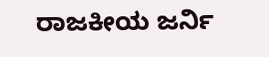ರಾಜಕೀಯ ಜರ್ನಿ